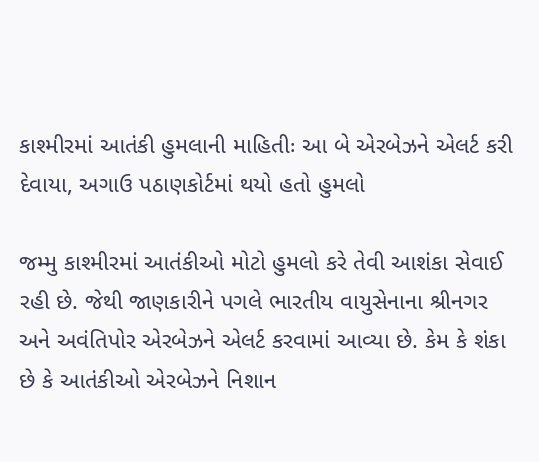કાશ્મીરમાં આતંકી હુમલાની માહિતીઃ આ બે એરબેઝને એલર્ટ કરી દેવાયા, અગાઉ પઠાણકોર્ટમાં થયો હતો હુમલો

જમ્મુ કાશ્મીરમાં આતંકીઓ મોટો હુમલો કરે તેવી આશંકા સેવાઈ રહી છે. જેથી જાણકારીને પગલે ભારતીય વાયુસેનાના શ્રીનગર અને અવંતિપોર એરબેઝને એલર્ટ કરવામાં આવ્યા છે. કેમ કે શંકા છે કે આતંકીઓ એરબેઝને નિશાન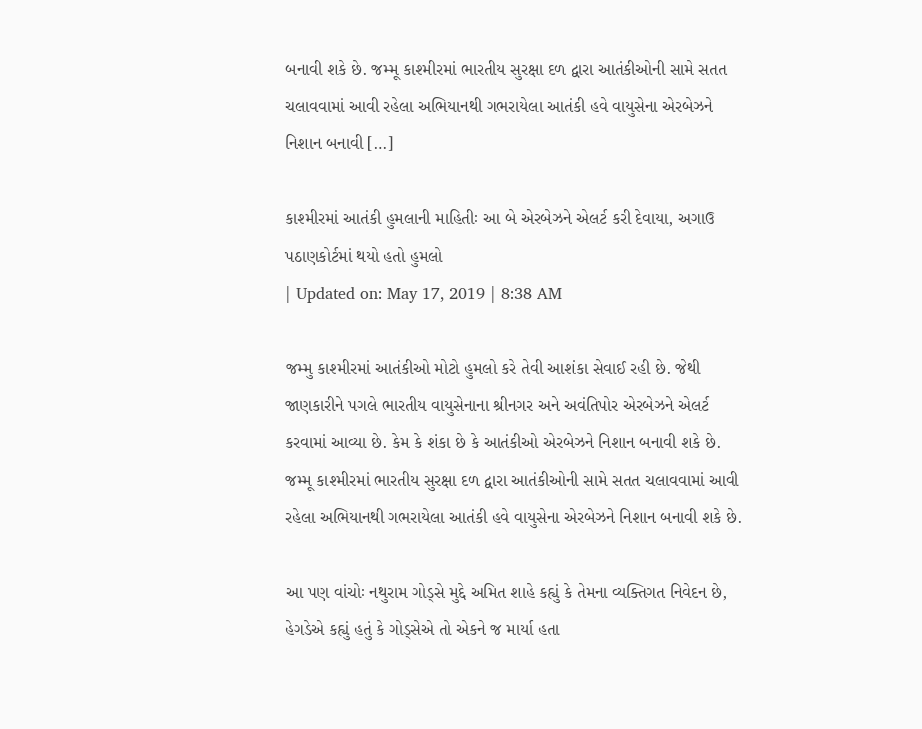બનાવી શકે છે. જમ્મૂ કાશ્મીરમાં ભારતીય સુરક્ષા દળ દ્વારા આતંકીઓની સામે સતત ચલાવવામાં આવી રહેલા અભિયાનથી ગભરાયેલા આતંકી હવે વાયુસેના એરબેઝને નિશાન બનાવી […]

કાશ્મીરમાં આતંકી હુમલાની માહિતીઃ આ બે એરબેઝને એલર્ટ કરી દેવાયા, અગાઉ પઠાણકોર્ટમાં થયો હતો હુમલો
| Updated on: May 17, 2019 | 8:38 AM

જમ્મુ કાશ્મીરમાં આતંકીઓ મોટો હુમલો કરે તેવી આશંકા સેવાઈ રહી છે. જેથી જાણકારીને પગલે ભારતીય વાયુસેનાના શ્રીનગર અને અવંતિપોર એરબેઝને એલર્ટ કરવામાં આવ્યા છે. કેમ કે શંકા છે કે આતંકીઓ એરબેઝને નિશાન બનાવી શકે છે. જમ્મૂ કાશ્મીરમાં ભારતીય સુરક્ષા દળ દ્વારા આતંકીઓની સામે સતત ચલાવવામાં આવી રહેલા અભિયાનથી ગભરાયેલા આતંકી હવે વાયુસેના એરબેઝને નિશાન બનાવી શકે છે.

આ પણ વાંચોઃ નથુરામ ગોડ્સે મુદ્દે અમિત શાહે કહ્યું કે તેમના વ્યક્તિગત નિવેદન છે, હેગડેએ કહ્યું હતું કે ગોડ્સેએ તો એકને જ માર્યા હતા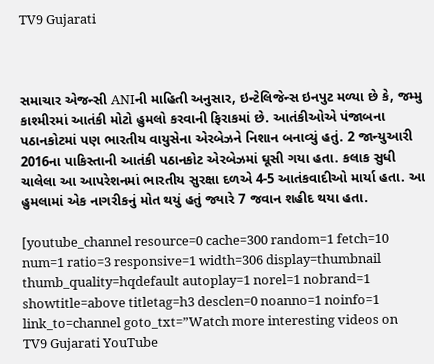TV9 Gujarati



સમાચાર એજન્સી ANIની માહિતી અનુસાર, ઇન્ટેલિજેન્સ ઇનપુટ મળ્યા છે કે, જમ્મુ કાશ્મીરમાં આતંકી મોટો હુમલો કરવાની ફિરાકમાં છે. આતંકીઓએ પંજાબના પઠાનકોટમાં પણ ભારતીય વાયુસેના એરબેઝને નિશાન બનાવ્યું હતું. 2 જાન્યુઆરી 2016ના પાકિસ્તાની આતંકી પઠાનકોટ એરબેઝમાં ઘૂસી ગયા હતા. કલાક સુધી ચાલેલા આ આપરેશનમાં ભારતીય સુરક્ષા દળએ 4-5 આતંકવાદીઓ માર્યા હતા. આ હુમલામાં એક નાગરીકનું મોત થયું હતું જ્યારે 7 જવાન શહીદ થયા હતા.

[youtube_channel resource=0 cache=300 random=1 fetch=10 num=1 ratio=3 responsive=1 width=306 display=thumbnail thumb_quality=hqdefault autoplay=1 norel=1 nobrand=1 showtitle=above titletag=h3 desclen=0 noanno=1 noinfo=1 link_to=channel goto_txt=”Watch more interesting videos on TV9 Gujarati YouTube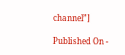channel”]

Published On -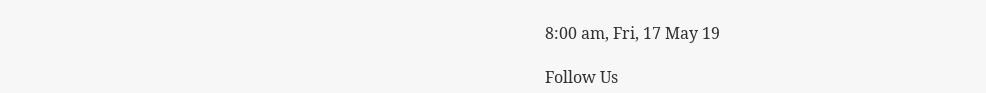8:00 am, Fri, 17 May 19

Follow Us